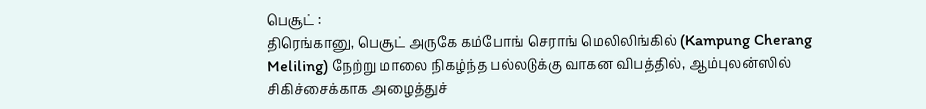பெசூட் :
திரெங்கானு, பெசூட் அருகே கம்போங் செராங் மெலிலிங்கில் (Kampung Cherang Meliling) நேற்று மாலை நிகழ்ந்த பல்லடுக்கு வாகன விபத்தில், ஆம்புலன்ஸில் சிகிச்சைக்காக அழைத்துச்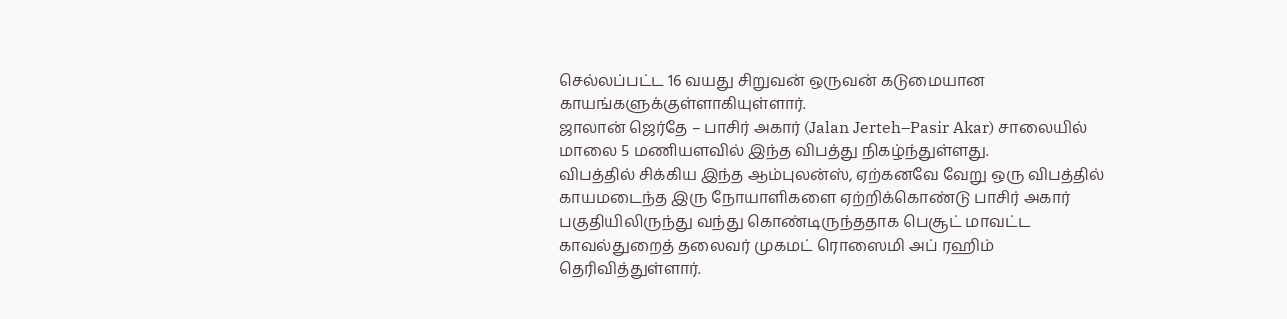செல்லப்பட்ட 16 வயது சிறுவன் ஒருவன் கடுமையான காயங்களுக்குள்ளாகியுள்ளார்.
ஜாலான் ஜெர்தே – பாசிர் அகார் (Jalan Jerteh–Pasir Akar) சாலையில் மாலை 5 மணியளவில் இந்த விபத்து நிகழ்ந்துள்ளது.
விபத்தில் சிக்கிய இந்த ஆம்புலன்ஸ், ஏற்கனவே வேறு ஒரு விபத்தில் காயமடைந்த இரு நோயாளிகளை ஏற்றிக்கொண்டு பாசிர் அகார் பகுதியிலிருந்து வந்து கொண்டிருந்ததாக பெசூட் மாவட்ட காவல்துறைத் தலைவர் முகமட் ரொஸைமி அப் ரஹிம் தெரிவித்துள்ளார்.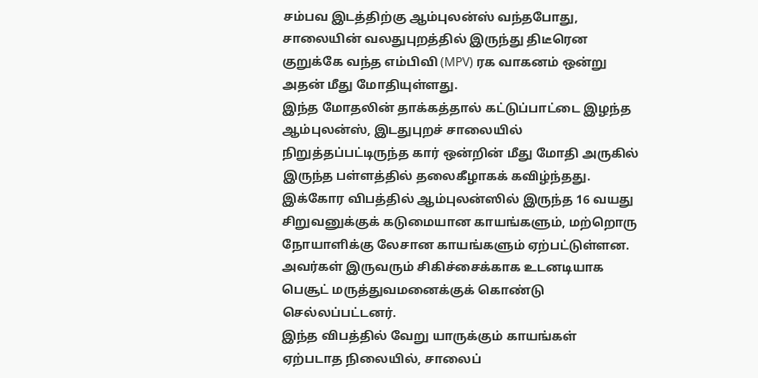சம்பவ இடத்திற்கு ஆம்புலன்ஸ் வந்தபோது, சாலையின் வலதுபுறத்தில் இருந்து திடீரென குறுக்கே வந்த எம்பிவி (MPV) ரக வாகனம் ஒன்று அதன் மீது மோதியுள்ளது.
இந்த மோதலின் தாக்கத்தால் கட்டுப்பாட்டை இழந்த ஆம்புலன்ஸ், இடதுபுறச் சாலையில் நிறுத்தப்பட்டிருந்த கார் ஒன்றின் மீது மோதி அருகில் இருந்த பள்ளத்தில் தலைகீழாகக் கவிழ்ந்தது.
இக்கோர விபத்தில் ஆம்புலன்ஸில் இருந்த 16 வயது சிறுவனுக்குக் கடுமையான காயங்களும், மற்றொரு நோயாளிக்கு லேசான காயங்களும் ஏற்பட்டுள்ளன.
அவர்கள் இருவரும் சிகிச்சைக்காக உடனடியாக பெசூட் மருத்துவமனைக்குக் கொண்டு செல்லப்பட்டனர்.
இந்த விபத்தில் வேறு யாருக்கும் காயங்கள் ஏற்படாத நிலையில், சாலைப்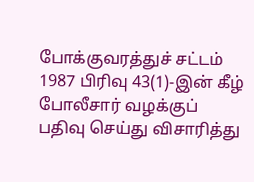போக்குவரத்துச் சட்டம் 1987 பிரிவு 43(1)-இன் கீழ் போலீசார் வழக்குப் பதிவு செய்து விசாரித்து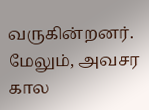வருகின்றனர்.
மேலும், அவசர கால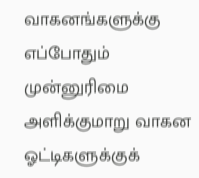வாகனங்களுக்கு எப்போதும் முன்னுரிமை அளிக்குமாறு வாகன ஓட்டிகளுக்குக்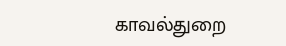காவல்துறை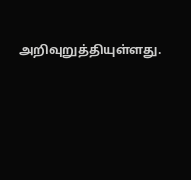அறிவுறுத்தியுள்ளது.